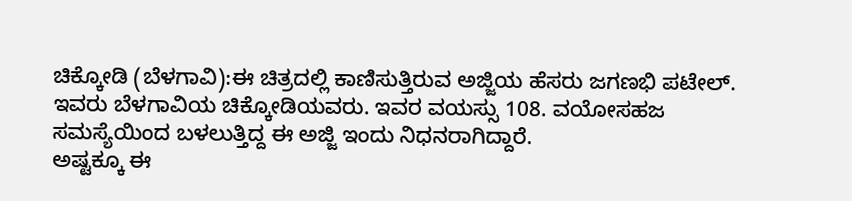ಚಿಕ್ಕೋಡಿ (ಬೆಳಗಾವಿ):ಈ ಚಿತ್ರದಲ್ಲಿ ಕಾಣಿಸುತ್ತಿರುವ ಅಜ್ಜಿಯ ಹೆಸರು ಜಗಣಭಿ ಪಟೇಲ್. ಇವರು ಬೆಳಗಾವಿಯ ಚಿಕ್ಕೋಡಿಯವರು. ಇವರ ವಯಸ್ಸು 108. ವಯೋಸಹಜ ಸಮಸ್ಯೆಯಿಂದ ಬಳಲುತ್ತಿದ್ದ ಈ ಅಜ್ಜಿ ಇಂದು ನಿಧನರಾಗಿದ್ದಾರೆ.
ಅಷ್ಟಕ್ಕೂ ಈ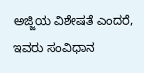ಅಜ್ಜಿಯ ವಿಶೇಷತೆ ಎಂದರೆ, ಇವರು ಸಂವಿಧಾನ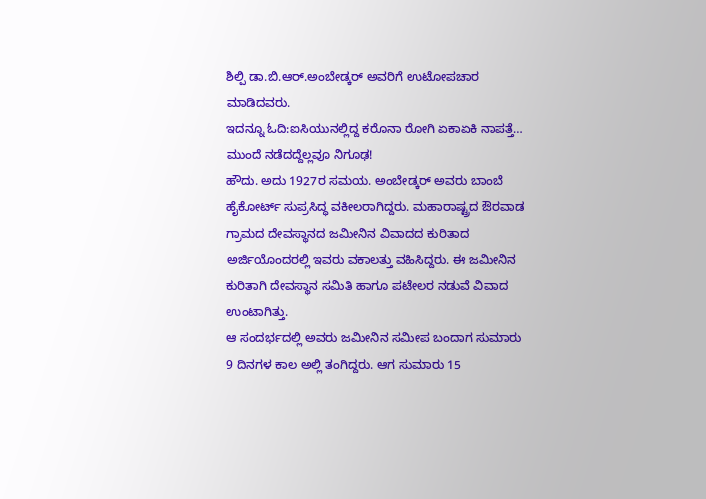ಶಿಲ್ಪಿ ಡಾ.ಬಿ.ಆರ್.ಅಂಬೇಡ್ಕರ್ ಅವರಿಗೆ ಉಟೋಪಚಾರ ಮಾಡಿದವರು.
ಇದನ್ನೂ ಓದಿ:ಐಸಿಯುನಲ್ಲಿದ್ದ ಕರೊನಾ ರೋಗಿ ಏಕಾಏಕಿ ನಾಪತ್ತೆ… ಮುಂದೆ ನಡೆದದ್ದೆಲ್ಲವೂ ನಿಗೂಢ!
ಹೌದು. ಅದು 1927ರ ಸಮಯ. ಅಂಬೇಡ್ಕರ್ ಅವರು ಬಾಂಬೆ ಹೈಕೋರ್ಟ್ ಸುಪ್ರಸಿದ್ಧ ವಕೀಲರಾಗಿದ್ದರು. ಮಹಾರಾಷ್ಟ್ರದ ಔರವಾಡ ಗ್ರಾಮದ ದೇವಸ್ಥಾನದ ಜಮೀನಿನ ವಿವಾದದ ಕುರಿತಾದ ಅರ್ಜಿಯೊಂದರಲ್ಲಿ ಇವರು ವಕಾಲತ್ತು ವಹಿಸಿದ್ದರು. ಈ ಜಮೀನಿನ ಕುರಿತಾಗಿ ದೇವಸ್ಥಾನ ಸಮಿತಿ ಹಾಗೂ ಪಟೇಲರ ನಡುವೆ ವಿವಾದ ಉಂಟಾಗಿತ್ತು.
ಆ ಸಂದರ್ಭದಲ್ಲಿ ಅವರು ಜಮೀನಿನ ಸಮೀಪ ಬಂದಾಗ ಸುಮಾರು 9 ದಿನಗಳ ಕಾಲ ಅಲ್ಲಿ ತಂಗಿದ್ದರು. ಆಗ ಸುಮಾರು 15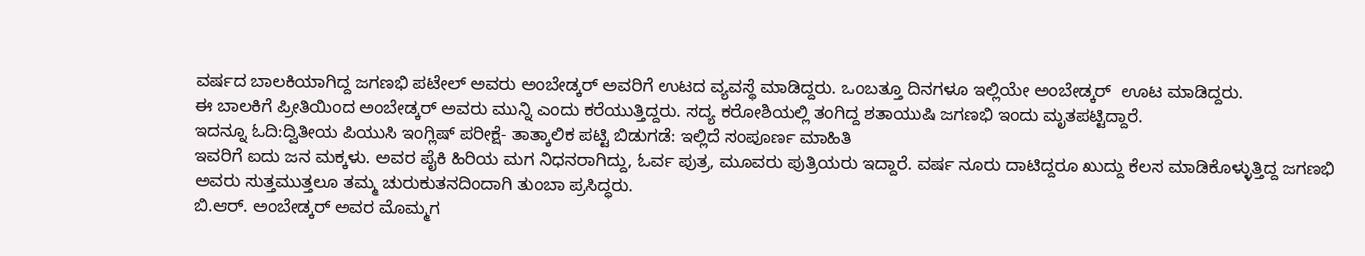ವರ್ಷದ ಬಾಲಕಿಯಾಗಿದ್ದ ಜಗಣಭಿ ಪಟೇಲ್ ಅವರು ಅಂಬೇಡ್ಕರ್ ಅವರಿಗೆ ಉಟದ ವ್ಯವಸ್ಥೆ ಮಾಡಿದ್ದರು. ಒಂಬತ್ತೂ ದಿನಗಳೂ ಇಲ್ಲಿಯೇ ಅಂಬೇಡ್ಕರ್  ಊಟ ಮಾಡಿದ್ದರು.
ಈ ಬಾಲಕಿಗೆ ಪ್ರೀತಿಯಿಂದ ಅಂಬೇಡ್ಕರ್ ಅವರು ಮುನ್ನಿ ಎಂದು ಕರೆಯುತ್ತಿದ್ದರು. ಸದ್ಯ ಕರೋಶಿಯಲ್ಲಿ ತಂಗಿದ್ದ ಶತಾಯುಷಿ ಜಗಣಭಿ ಇಂದು ಮೃತಪಟ್ಟಿದ್ದಾರೆ.
ಇದನ್ನೂ ಓದಿ:ದ್ವಿತೀಯ ಪಿಯುಸಿ ಇಂಗ್ಲಿಷ್ ಪರೀಕ್ಷೆ- ತಾತ್ಕಾಲಿಕ ಪಟ್ಟಿ ಬಿಡುಗಡೆ: ಇಲ್ಲಿದೆ ಸಂಪೂರ್ಣ ಮಾಹಿತಿ
ಇವರಿಗೆ ಐದು ಜನ ಮಕ್ಕಳು. ಅವರ ಪೈಕಿ ಹಿರಿಯ ಮಗ ನಿಧನರಾಗಿದ್ದು, ಓರ್ವ ಪುತ್ರ, ಮೂವರು ಪುತ್ರಿಯರು ಇದ್ದಾರೆ. ವರ್ಷ ನೂರು ದಾಟಿದ್ದರೂ ಖುದ್ದು ಕೆಲಸ ಮಾಡಿಕೊಳ್ಳುತ್ತಿದ್ದ ಜಗಣಭಿ ಅವರು ಸುತ್ತಮುತ್ತಲೂ ತಮ್ಮ ಚುರುಕುತನದಿಂದಾಗಿ ತುಂಬಾ ಪ್ರಸಿದ್ಧರು.
ಬಿ.ಆರ್. ಅಂಬೇಡ್ಕರ್ ಅವರ ಮೊಮ್ಮಗ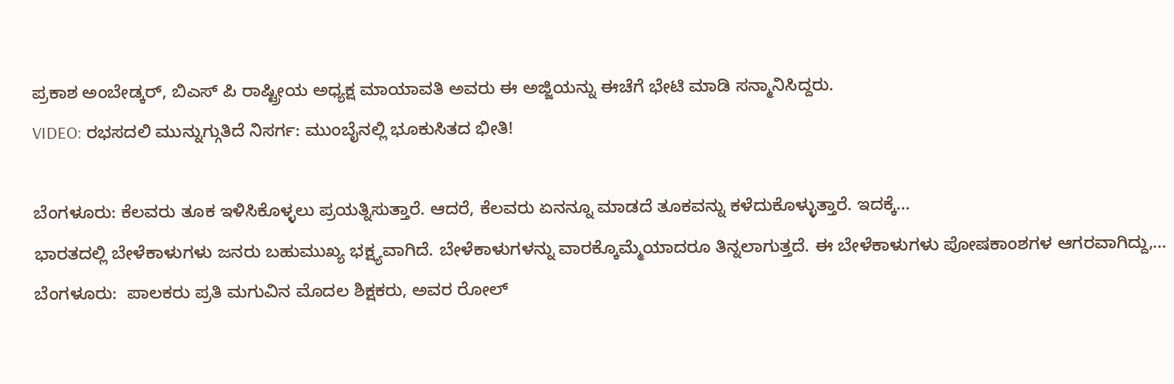ಪ್ರಕಾಶ ಅಂಬೇಡ್ಕರ್, ಬಿಎಸ್ ಪಿ ರಾಷ್ಟ್ರೀಯ ಅಧ್ಯಕ್ಷ ಮಾಯಾವತಿ ಅವರು ಈ ಅಜ್ಜಿಯನ್ನು ಈಚೆಗೆ ಭೇಟಿ ಮಾಡಿ ಸನ್ಮಾನಿಸಿದ್ದರು.
VIDEO: ರಭಸದಲಿ ಮುನ್ನುಗ್ಗುತಿದೆ ನಿಸರ್ಗ: ಮುಂಬೈನಲ್ಲಿ ಭೂಕುಸಿತದ ಭೀತಿ!

ಬೆಂಗಳೂರು: ಕೆಲವರು ತೂಕ ಇಳಿಸಿಕೊಳ್ಳಲು ಪ್ರಯತ್ನಿಸುತ್ತಾರೆ. ಆದರೆ, ಕೆಲವರು ಏನನ್ನೂ ಮಾಡದೆ ತೂಕವನ್ನು ಕಳೆದುಕೊಳ್ಳುತ್ತಾರೆ. ಇದಕ್ಕೆ…
ಭಾರತದಲ್ಲಿ ಬೇಳೆಕಾಳುಗಳು ಜನರು ಬಹುಮುಖ್ಯ ಭಕ್ಷ್ಯವಾಗಿದೆ. ಬೇಳೆಕಾಳುಗಳನ್ನು ವಾರಕ್ಕೊಮ್ಮೆಯಾದರೂ ತಿನ್ನಲಾಗುತ್ತದೆ. ಈ ಬೇಳೆಕಾಳುಗಳು ಪೋಷಕಾಂಶಗಳ ಆಗರವಾಗಿದ್ದು,…
ಬೆಂಗಳೂರು:  ಪಾಲಕರು ಪ್ರತಿ ಮಗುವಿನ ಮೊದಲ ಶಿಕ್ಷಕರು, ಅವರ ರೋಲ್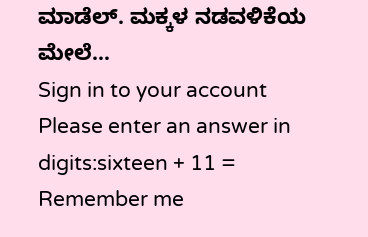ಮಾಡೆಲ್. ಮಕ್ಕಳ ನಡವಳಿಕೆಯ ಮೇಲೆ…
Sign in to your account
Please enter an answer in digits:sixteen + 11 =
Remember me